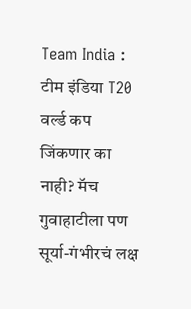Team India : टीम इंडिया T20 वर्ल्ड कप जिंकणार का नाही? मॅच गुवाहाटीला पण सूर्या-गंभीरचं लक्ष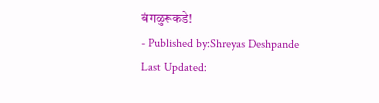बंगळुरूकडे!
- Published by:Shreyas Deshpande
Last Updated: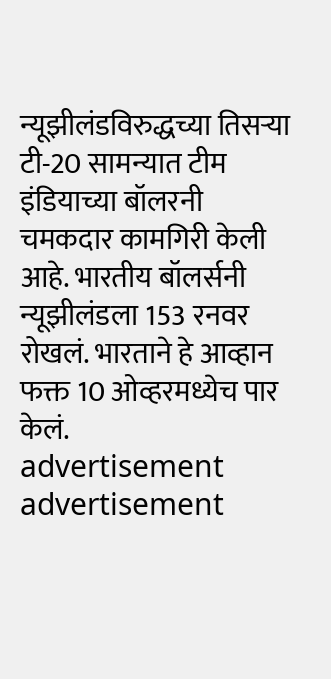न्यूझीलंडविरुद्धच्या तिसऱ्या टी-20 सामन्यात टीम इंडियाच्या बॉलरनी चमकदार कामगिरी केली आहे. भारतीय बॉलर्सनी न्यूझीलंडला 153 रनवर रोखलं. भारताने हे आव्हान फक्त 10 ओव्हरमध्येच पार केलं.
advertisement
advertisement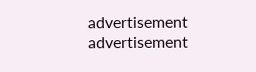advertisement
advertisement